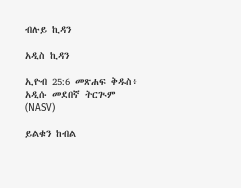ብሉይ ኪዳን

አዲስ ኪዳን

ኢዮብ 25:6 መጽሐፍ ቅዱስ፥ አዲሱ መደበኛ ትርጒም (NASV)

ይልቁን ከብል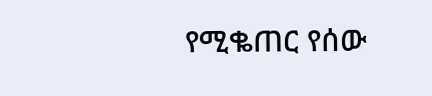የሚቈጠር የሰው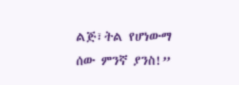ልጅ፣ትል የሆነውማ ሰው ምንኛ ያንስ!”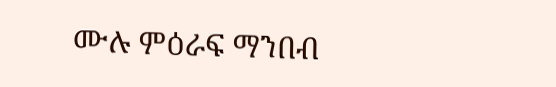ሙሉ ምዕራፍ ማንበብ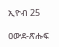ኢዮብ 25

ዐውደ-ጽሑፍ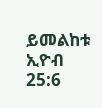ይመልከቱ ኢዮብ 25:6